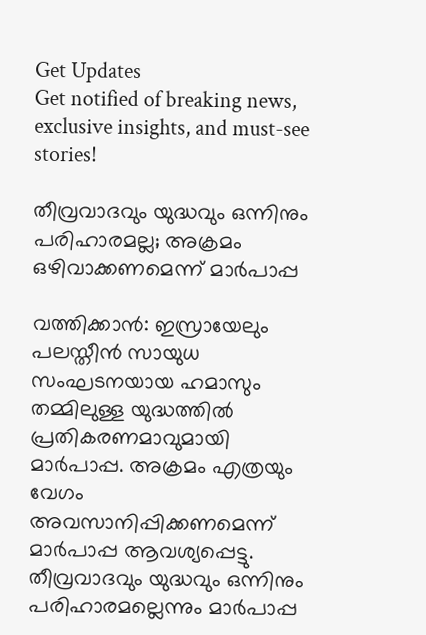Get Updates
Get notified of breaking news, exclusive insights, and must-see stories!

തീവ്രവാദവും യുദ്ധവും ഒന്നിനും പരിഹാരമല്ല; അക്രമം ഒഴിവാക്കണമെന്ന് മാര്‍പാപ്പ

വത്തിക്കാന്‍: ഇസ്രായേലും പലസ്തീന്‍ സായുധ സംഘടനയായ ഹമാസും തമ്മിലുള്ള യുദ്ധത്തില്‍ പ്രതികരണമാവുമായി മാര്‍പാപ്പ. അക്രമം എത്രയും വേഗം അവസാനിപ്പിക്കണമെന്ന് മാര്‍പാപ്പ ആവശ്യപ്പെട്ടു. തീവ്രവാദവും യുദ്ധവും ഒന്നിനും പരിഹാരമല്ലെന്നും മാര്‍പാപ്പ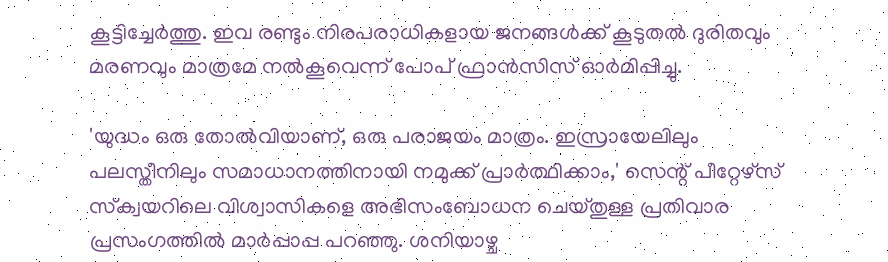കൂട്ടിച്ചേര്‍ത്തു. ഇവ രണ്ടും നിരപരാധികളായ ജനങ്ങള്‍ക്ക് കൂടുതല്‍ ദുരിതവും മരണവും മാത്രമേ നല്‍കൂവെന്ന് പോപ് ഫ്രാന്‍സിസ് ഓര്‍മിപ്പിച്ചു.

'യുദ്ധം ഒരു തോല്‍വിയാണ്, ഒരു പരാജയം മാത്രം. ഇസ്രായേലിലും പലസ്തീനിലും സമാധാനത്തിനായി നമുക്ക് പ്രാര്‍ത്ഥിക്കാം,' സെന്റ് പീറ്റേഴ്സ് സ്‌ക്വയറിലെ വിശ്വാസികളെ അഭിസംബോധന ചെയ്തുള്ള പ്രതിവാര പ്രസംഗത്തില്‍ മാര്‍പ്പാപ്പ പറഞ്ഞു. ശനിയാഴ്ച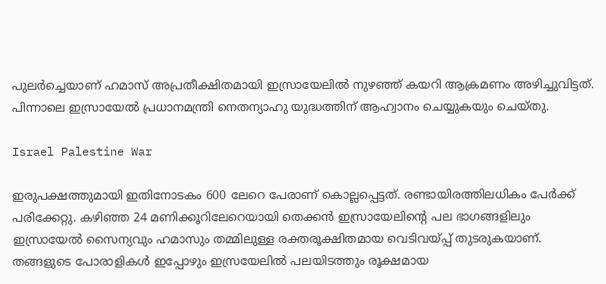പുലര്‍ച്ചെയാണ് ഹമാസ് അപ്രതീക്ഷിതമായി ഇസ്രായേലില്‍ നുഴഞ്ഞ് കയറി ആക്രമണം അഴിച്ചുവിട്ടത്. പിന്നാലെ ഇസ്രായേല്‍ പ്രധാനമന്ത്രി നെതന്യാഹു യുദ്ധത്തിന് ആഹ്വാനം ചെയ്യുകയും ചെയ്തു.

Israel Palestine War

ഇരുപക്ഷത്തുമായി ഇതിനോടകം 600 ലേറെ പേരാണ് കൊല്ലപ്പെട്ടത്. രണ്ടായിരത്തിലധികം പേര്‍ക്ക് പരിക്കേറ്റു. കഴിഞ്ഞ 24 മണിക്കൂറിലേറെയായി തെക്കന്‍ ഇസ്രായേലിന്റെ പല ഭാഗങ്ങളിലും ഇസ്രായേല്‍ സൈന്യവും ഹമാസും തമ്മിലുള്ള രക്തരൂക്ഷിതമായ വെടിവയ്പ്പ് തുടരുകയാണ്. തങ്ങളുടെ പോരാളികള്‍ ഇപ്പോഴും ഇസ്രയേലില്‍ പലയിടത്തും രൂക്ഷമായ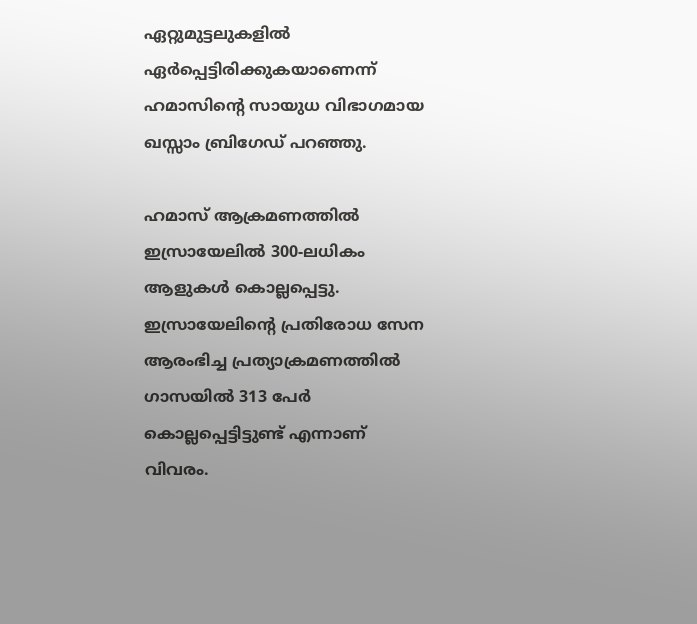ഏറ്റുമുട്ടലുകളില്‍ ഏര്‍പ്പെട്ടിരിക്കുകയാണെന്ന് ഹമാസിന്റെ സായുധ വിഭാഗമായ ഖസ്സാം ബ്രിഗേഡ് പറഞ്ഞു.

ഹമാസ് ആക്രമണത്തില്‍ ഇസ്രായേലില്‍ 300-ലധികം ആളുകള്‍ കൊല്ലപ്പെട്ടു. ഇസ്രായേലിന്റെ പ്രതിരോധ സേന ആരംഭിച്ച പ്രത്യാക്രമണത്തില്‍ ഗാസയില്‍ 313 പേര്‍ കൊല്ലപ്പെട്ടിട്ടുണ്ട് എന്നാണ് വിവരം.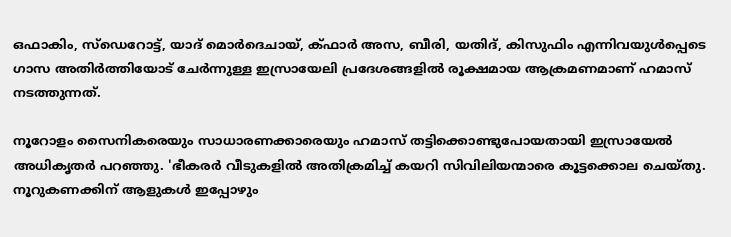ഒഫാകിം, സ്ഡെറോട്ട്, യാദ് മൊര്‍ദെചായ്, ക്ഫാര്‍ അസ, ബീരി, യതിദ്, കിസുഫിം എന്നിവയുള്‍പ്പെടെ ഗാസ അതിര്‍ത്തിയോട് ചേര്‍ന്നുള്ള ഇസ്രായേലി പ്രദേശങ്ങളില്‍ രൂക്ഷമായ ആക്രമണമാണ് ഹമാസ് നടത്തുന്നത്.

നൂറോളം സൈനികരെയും സാധാരണക്കാരെയും ഹമാസ് തട്ടിക്കൊണ്ടുപോയതായി ഇസ്രായേല്‍ അധികൃതര്‍ പറഞ്ഞു. 'ഭീകരര്‍ വീടുകളില്‍ അതിക്രമിച്ച് കയറി സിവിലിയന്മാരെ കൂട്ടക്കൊല ചെയ്തു. നൂറുകണക്കിന് ആളുകള്‍ ഇപ്പോഴും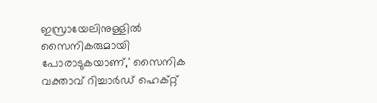ഇസ്രായേലിനുള്ളില്‍ സൈനികരുമായി പോരാടുകയാണ്,' സൈനിക വക്താവ് റിച്ചാര്‍ഡ് ഹെക്റ്റ്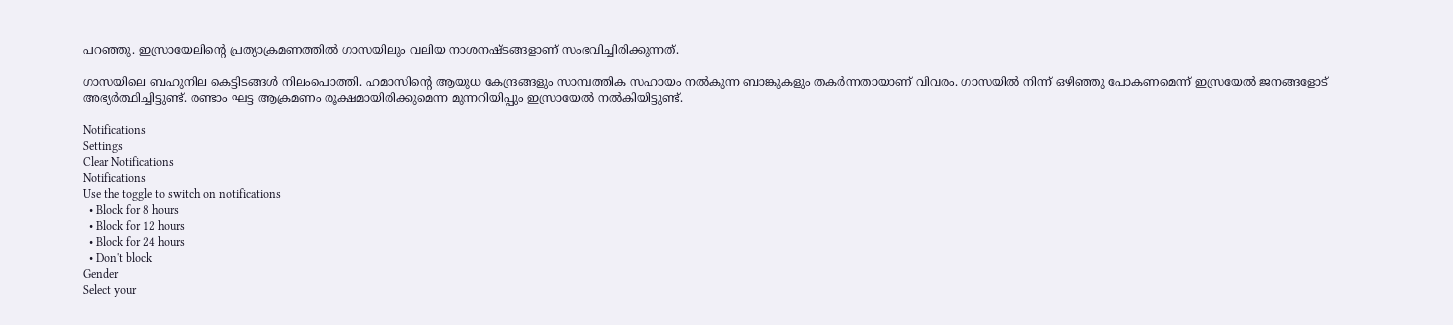പറഞ്ഞു. ഇസ്രായേലിന്റെ പ്രത്യാക്രമണത്തില്‍ ഗാസയിലും വലിയ നാശനഷ്ടങ്ങളാണ് സംഭവിച്ചിരിക്കുന്നത്.

ഗാസയിലെ ബഹുനില കെട്ടിടങ്ങള്‍ നിലംപൊത്തി. ഹമാസിന്റെ ആയുധ കേന്ദ്രങ്ങളും സാമ്പത്തിക സഹായം നല്‍കുന്ന ബാങ്കുകളും തകര്‍ന്നതായാണ് വിവരം. ഗാസയില്‍ നിന്ന് ഒഴിഞ്ഞു പോകണമെന്ന് ഇസ്രയേല്‍ ജനങ്ങളോട് അഭ്യര്‍ത്ഥിച്ചിട്ടുണ്ട്. രണ്ടാം ഘട്ട ആക്രമണം രൂക്ഷമായിരിക്കുമെന്ന മുന്നറിയിപ്പും ഇസ്രായേല്‍ നല്‍കിയിട്ടുണ്ട്.

Notifications
Settings
Clear Notifications
Notifications
Use the toggle to switch on notifications
  • Block for 8 hours
  • Block for 12 hours
  • Block for 24 hours
  • Don't block
Gender
Select your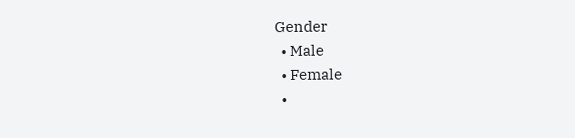Gender
  • Male
  • Female
  •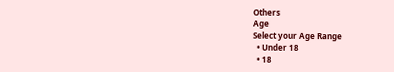Others
Age
Select your Age Range
  • Under 18
  • 18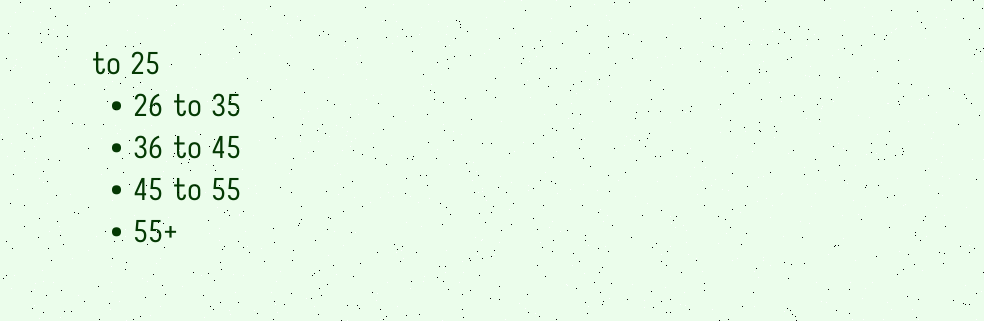to 25
  • 26 to 35
  • 36 to 45
  • 45 to 55
  • 55+